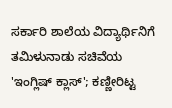ಸರ್ಕಾರಿ ಶಾಲೆಯ ವಿದ್ಯಾರ್ಥಿನಿಗೆ ತಮಿಳುನಾಡು ಸಚಿವೆಯ 'ಇಂಗ್ಲಿಷ್ ಕ್ಲಾಸ್'; ಕಣ್ಣೀರಿಟ್ಟ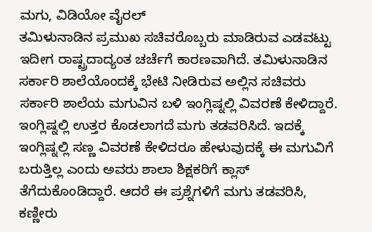ಮಗು, ವಿಡಿಯೋ ವೈರಲ್
ತಮಿಳುನಾಡಿನ ಪ್ರಮುಖ ಸಚಿವರೊಬ್ಬರು ಮಾಡಿರುವ ಎಡವಟ್ಟು ಇದೀಗ ರಾಷ್ಟ್ರದಾದ್ಯಂತ ಚರ್ಚೆಗೆ ಕಾರಣವಾಗಿದೆ. ತಮಿಳುನಾಡಿನ ಸರ್ಕಾರಿ ಶಾಲೆಯೊಂದಕ್ಕೆ ಭೇಟಿ ನೀಡಿರುವ ಅಲ್ಲಿನ ಸಚಿವರು ಸರ್ಕಾರಿ ಶಾಲೆಯ ಮಗುವಿನ ಬಳಿ ಇಂಗ್ಲಿಷ್ನಲ್ಲಿ ವಿವರಣೆ ಕೇಳಿದ್ದಾರೆ. ಇಂಗ್ಲಿಷ್ನಲ್ಲಿ ಉತ್ತರ ಕೊಡಲಾಗದೆ ಮಗು ತಡವರಿಸಿದೆ. ಇದಕ್ಕೆ ಇಂಗ್ಲಿಷ್ನಲ್ಲಿ ಸಣ್ಣ ವಿವರಣೆ ಕೇಳಿದರೂ ಹೇಳುವುದಕ್ಕೆ ಈ ಮಗುವಿಗೆ ಬರುತ್ತಿಲ್ಲ ಎಂದು ಅವರು ಶಾಲಾ ಶಿಕ್ಷಕರಿಗೆ ಕ್ಲಾಸ್ ತೆಗೆದುಕೊಂಡಿದ್ದಾರೆ. ಆದರೆ ಈ ಪ್ರಶ್ನೆಗಳಿಗೆ ಮಗು ತಡವರಿಸಿ, ಕಣ್ಣೀರು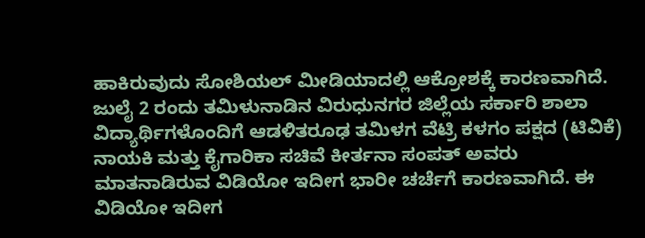ಹಾಕಿರುವುದು ಸೋಶಿಯಲ್ ಮೀಡಿಯಾದಲ್ಲಿ ಆಕ್ರೋಶಕ್ಕೆ ಕಾರಣವಾಗಿದೆ.
ಜುಲೈ 2 ರಂದು ತಮಿಳುನಾಡಿನ ವಿರುಧುನಗರ ಜಿಲ್ಲೆಯ ಸರ್ಕಾರಿ ಶಾಲಾ ವಿದ್ಯಾರ್ಥಿಗಳೊಂದಿಗೆ ಆಡಳಿತರೂಢ ತಮಿಳಗ ವೆಟ್ರಿ ಕಳಗಂ ಪಕ್ಷದ (ಟಿವಿಕೆ) ನಾಯಕಿ ಮತ್ತು ಕೈಗಾರಿಕಾ ಸಚಿವೆ ಕೀರ್ತನಾ ಸಂಪತ್ ಅವರು ಮಾತನಾಡಿರುವ ವಿಡಿಯೋ ಇದೀಗ ಭಾರೀ ಚರ್ಚೆಗೆ ಕಾರಣವಾಗಿದೆ. ಈ ವಿಡಿಯೋ ಇದೀಗ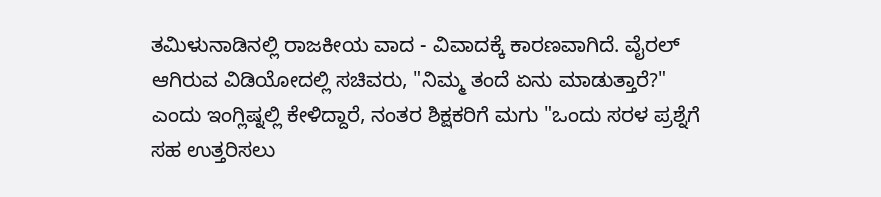ತಮಿಳುನಾಡಿನಲ್ಲಿ ರಾಜಕೀಯ ವಾದ - ವಿವಾದಕ್ಕೆ ಕಾರಣವಾಗಿದೆ. ವೈರಲ್ ಆಗಿರುವ ವಿಡಿಯೋದಲ್ಲಿ ಸಚಿವರು, "ನಿಮ್ಮ ತಂದೆ ಏನು ಮಾಡುತ್ತಾರೆ?" ಎಂದು ಇಂಗ್ಲಿಷ್ನಲ್ಲಿ ಕೇಳಿದ್ದಾರೆ, ನಂತರ ಶಿಕ್ಷಕರಿಗೆ ಮಗು "ಒಂದು ಸರಳ ಪ್ರಶ್ನೆಗೆ ಸಹ ಉತ್ತರಿಸಲು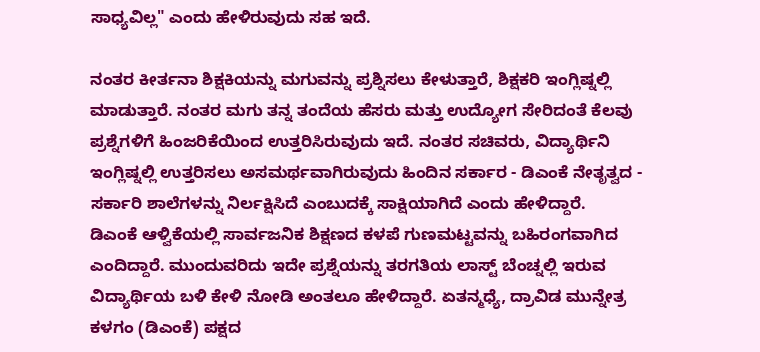ಸಾಧ್ಯವಿಲ್ಲ" ಎಂದು ಹೇಳಿರುವುದು ಸಹ ಇದೆ.

ನಂತರ ಕೀರ್ತನಾ ಶಿಕ್ಷಕಿಯನ್ನು ಮಗುವನ್ನು ಪ್ರಶ್ನಿಸಲು ಕೇಳುತ್ತಾರೆ, ಶಿಕ್ಷಕರಿ ಇಂಗ್ಲಿಷ್ನಲ್ಲಿ ಮಾಡುತ್ತಾರೆ. ನಂತರ ಮಗು ತನ್ನ ತಂದೆಯ ಹೆಸರು ಮತ್ತು ಉದ್ಯೋಗ ಸೇರಿದಂತೆ ಕೆಲವು ಪ್ರಶ್ನೆಗಳಿಗೆ ಹಿಂಜರಿಕೆಯಿಂದ ಉತ್ತರಿಸಿರುವುದು ಇದೆ. ನಂತರ ಸಚಿವರು, ವಿದ್ಯಾರ್ಥಿನಿ ಇಂಗ್ಲಿಷ್ನಲ್ಲಿ ಉತ್ತರಿಸಲು ಅಸಮರ್ಥವಾಗಿರುವುದು ಹಿಂದಿನ ಸರ್ಕಾರ - ಡಿಎಂಕೆ ನೇತೃತ್ವದ - ಸರ್ಕಾರಿ ಶಾಲೆಗಳನ್ನು ನಿರ್ಲಕ್ಷಿಸಿದೆ ಎಂಬುದಕ್ಕೆ ಸಾಕ್ಷಿಯಾಗಿದೆ ಎಂದು ಹೇಳಿದ್ದಾರೆ.
ಡಿಎಂಕೆ ಆಳ್ವಿಕೆಯಲ್ಲಿ ಸಾರ್ವಜನಿಕ ಶಿಕ್ಷಣದ ಕಳಪೆ ಗುಣಮಟ್ಟವನ್ನು ಬಹಿರಂಗವಾಗಿದ ಎಂದಿದ್ದಾರೆ. ಮುಂದುವರಿದು ಇದೇ ಪ್ರಶ್ನೆಯನ್ನು ತರಗತಿಯ ಲಾಸ್ಟ್ ಬೆಂಚ್ನಲ್ಲಿ ಇರುವ ವಿದ್ಯಾರ್ಥಿಯ ಬಳಿ ಕೇಳಿ ನೋಡಿ ಅಂತಲೂ ಹೇಳಿದ್ದಾರೆ. ಏತನ್ಮಧ್ಯೆ, ದ್ರಾವಿಡ ಮುನ್ನೇತ್ರ ಕಳಗಂ (ಡಿಎಂಕೆ) ಪಕ್ಷದ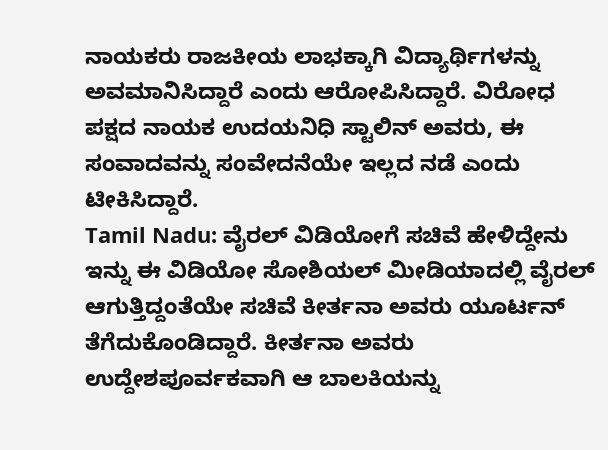ನಾಯಕರು ರಾಜಕೀಯ ಲಾಭಕ್ಕಾಗಿ ವಿದ್ಯಾರ್ಥಿಗಳನ್ನು ಅವಮಾನಿಸಿದ್ದಾರೆ ಎಂದು ಆರೋಪಿಸಿದ್ದಾರೆ. ವಿರೋಧ ಪಕ್ಷದ ನಾಯಕ ಉದಯನಿಧಿ ಸ್ಟಾಲಿನ್ ಅವರು, ಈ ಸಂವಾದವನ್ನು ಸಂವೇದನೆಯೇ ಇಲ್ಲದ ನಡೆ ಎಂದು ಟೀಕಿಸಿದ್ದಾರೆ.
Tamil Nadu: ವೈರಲ್ ವಿಡಿಯೋಗೆ ಸಚಿವೆ ಹೇಳಿದ್ದೇನು
ಇನ್ನು ಈ ವಿಡಿಯೋ ಸೋಶಿಯಲ್ ಮೀಡಿಯಾದಲ್ಲಿ ವೈರಲ್ ಆಗುತ್ತಿದ್ದಂತೆಯೇ ಸಚಿವೆ ಕೀರ್ತನಾ ಅವರು ಯೂರ್ಟನ್ ತೆಗೆದುಕೊಂಡಿದ್ದಾರೆ. ಕೀರ್ತನಾ ಅವರು ಉದ್ದೇಶಪೂರ್ವಕವಾಗಿ ಆ ಬಾಲಕಿಯನ್ನು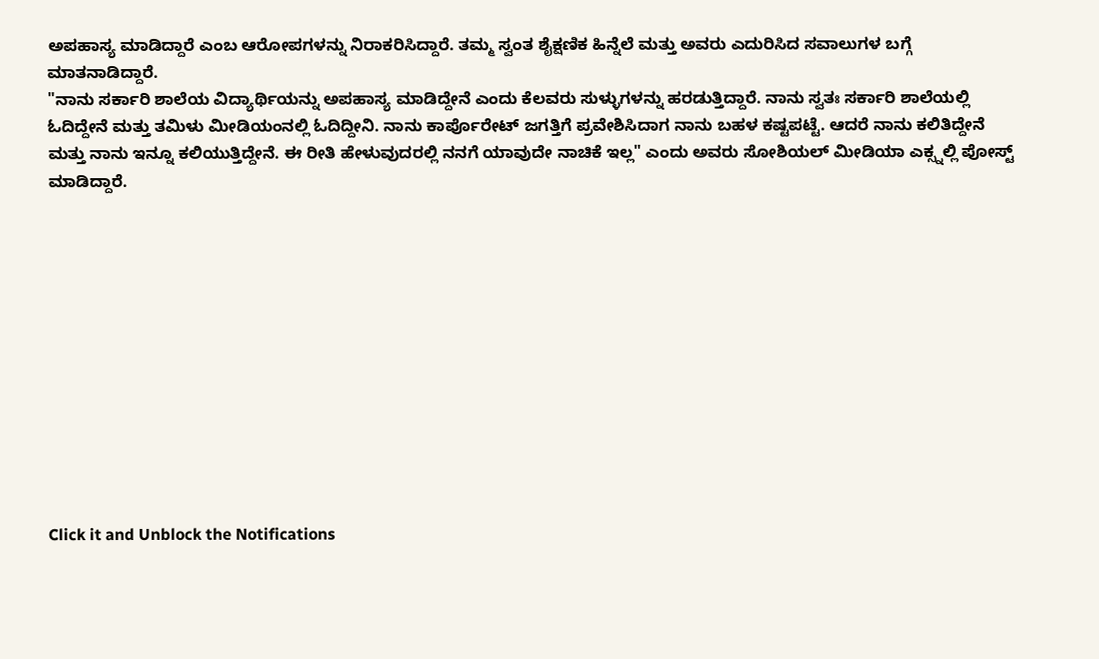ಅಪಹಾಸ್ಯ ಮಾಡಿದ್ದಾರೆ ಎಂಬ ಆರೋಪಗಳನ್ನು ನಿರಾಕರಿಸಿದ್ದಾರೆ. ತಮ್ಮ ಸ್ವಂತ ಶೈಕ್ಷಣಿಕ ಹಿನ್ನೆಲೆ ಮತ್ತು ಅವರು ಎದುರಿಸಿದ ಸವಾಲುಗಳ ಬಗ್ಗೆ ಮಾತನಾಡಿದ್ದಾರೆ.
"ನಾನು ಸರ್ಕಾರಿ ಶಾಲೆಯ ವಿದ್ಯಾರ್ಥಿಯನ್ನು ಅಪಹಾಸ್ಯ ಮಾಡಿದ್ದೇನೆ ಎಂದು ಕೆಲವರು ಸುಳ್ಳುಗಳನ್ನು ಹರಡುತ್ತಿದ್ದಾರೆ. ನಾನು ಸ್ವತಃ ಸರ್ಕಾರಿ ಶಾಲೆಯಲ್ಲಿ ಓದಿದ್ದೇನೆ ಮತ್ತು ತಮಿಳು ಮೀಡಿಯಂನಲ್ಲಿ ಓದಿದ್ದೀನಿ. ನಾನು ಕಾರ್ಪೊರೇಟ್ ಜಗತ್ತಿಗೆ ಪ್ರವೇಶಿಸಿದಾಗ ನಾನು ಬಹಳ ಕಷ್ಟಪಟ್ಟೆ. ಆದರೆ ನಾನು ಕಲಿತಿದ್ದೇನೆ ಮತ್ತು ನಾನು ಇನ್ನೂ ಕಲಿಯುತ್ತಿದ್ದೇನೆ. ಈ ರೀತಿ ಹೇಳುವುದರಲ್ಲಿ ನನಗೆ ಯಾವುದೇ ನಾಚಿಕೆ ಇಲ್ಲ" ಎಂದು ಅವರು ಸೋಶಿಯಲ್ ಮೀಡಿಯಾ ಎಕ್ಸ್ನಲ್ಲಿ ಪೋಸ್ಟ್ ಮಾಡಿದ್ದಾರೆ.












Click it and Unblock the Notifications